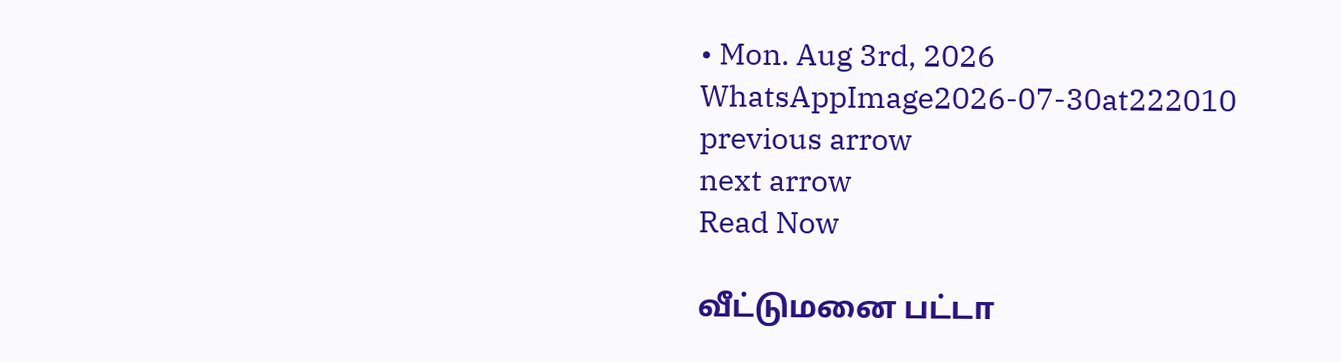• Mon. Aug 3rd, 2026
WhatsAppImage2026-07-30at222010
previous arrow
next arrow
Read Now

வீட்டுமனை பட்டா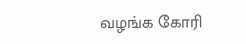வழங்க கோரி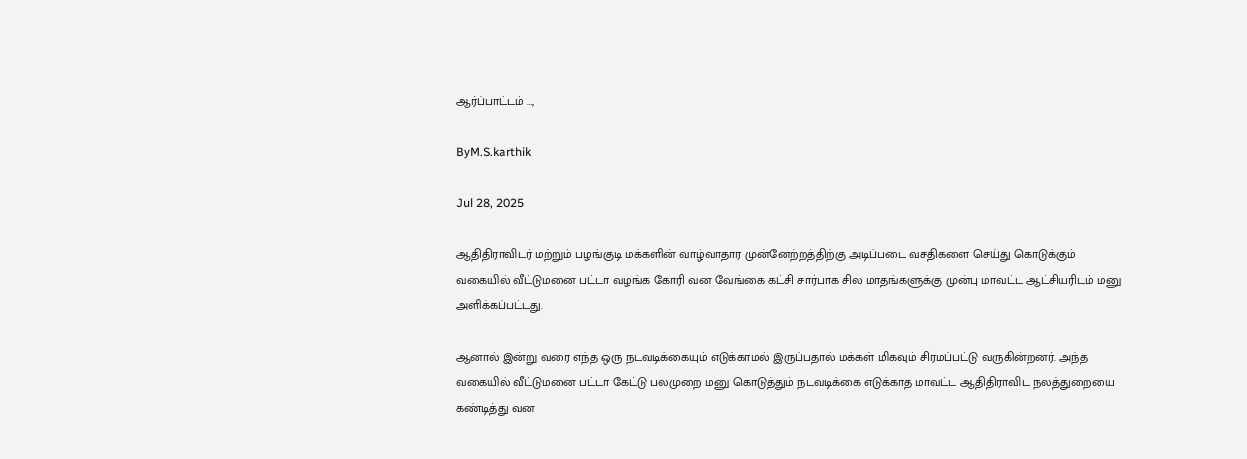ஆர்ப்பாட்டம் …,

ByM.S.karthik

Jul 28, 2025

ஆதிதிராவிடர் மற்றும் பழங்குடி மக்களின் வாழ்வாதார முன்னேற்றத்திற்கு அடிப்படை வசதிகளை செய்து கொடுக்கும் வகையில் வீட்டுமனை பட்டா வழங்க கோரி வன வேங்கை கட்சி சார்பாக சில மாதங்களுக்கு முன்பு மாவட்ட ஆட்சியரிடம் மனு அளிக்கப்பட்டது.

ஆனால் இன்று வரை எந்த ஒரு நடவடிக்கையும் எடுக்காமல் இருப்பதால் மக்கள் மிகவும் சிரமப்பட்டு வருகின்றனர். அந்த வகையில் வீட்டுமனை பட்டா கேட்டு பலமுறை மனு கொடுத்தும் நடவடிக்கை எடுக்காத மாவட்ட ஆதிதிராவிட நலத்துறையை கண்டித்து வன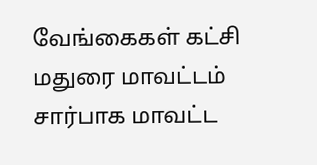வேங்கைகள் கட்சி மதுரை மாவட்டம் சார்பாக மாவட்ட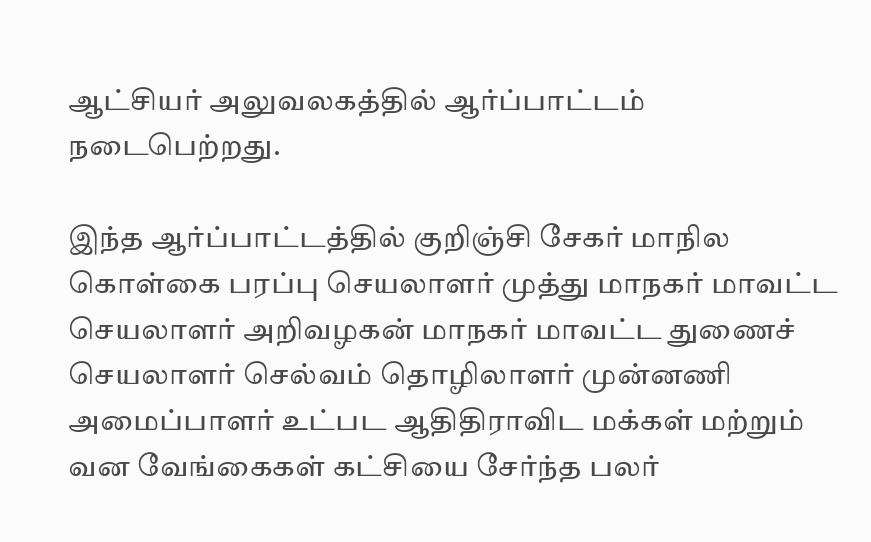ஆட்சியர் அலுவலகத்தில் ஆர்ப்பாட்டம் நடைபெற்றது.

இந்த ஆர்ப்பாட்டத்தில் குறிஞ்சி சேகர் மாநில கொள்கை பரப்பு செயலாளர் முத்து மாநகர் மாவட்ட செயலாளர் அறிவழகன் மாநகர் மாவட்ட துணைச் செயலாளர் செல்வம் தொழிலாளர் முன்னணி அமைப்பாளர் உட்பட ஆதிதிராவிட மக்கள் மற்றும் வன வேங்கைகள் கட்சியை சேர்ந்த பலர்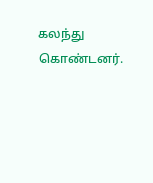கலந்து கொண்டனர்.